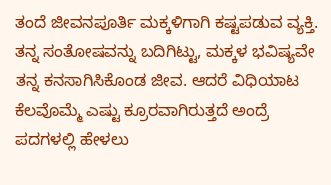ತಂದೆ ಜೀವನಪೂರ್ತಿ ಮಕ್ಕಳಿಗಾಗಿ ಕಷ್ಟಪಡುವ ವ್ಯಕ್ತಿ. ತನ್ನ ಸಂತೋಷವನ್ನು ಬದಿಗಿಟ್ಟು, ಮಕ್ಕಳ ಭವಿಷ್ಯವೇ ತನ್ನ ಕನಸಾಗಿಸಿಕೊಂಡ ಜೀವ. ಆದರೆ ವಿಧಿಯಾಟ ಕೆಲವೊಮ್ಮೆ ಎಷ್ಟು ಕ್ರೂರವಾಗಿರುತ್ತದೆ ಅಂದ್ರೆ ಪದಗಳಲ್ಲಿ ಹೇಳಲು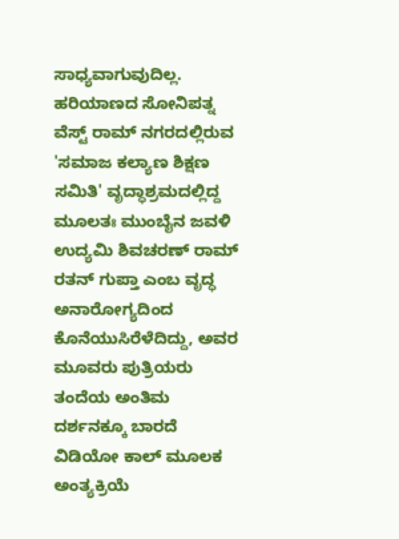ಸಾಧ್ಯವಾಗುವುದಿಲ್ಲ.
ಹರಿಯಾಣದ ಸೋನಿಪತ್ನ ವೆಸ್ಟ್ ರಾಮ್ ನಗರದಲ್ಲಿರುವ 'ಸಮಾಜ ಕಲ್ಯಾಣ ಶಿಕ್ಷಣ ಸಮಿತಿ' ವೃದ್ಧಾಶ್ರಮದಲ್ಲಿದ್ದ ಮೂಲತಃ ಮುಂಬೈನ ಜವಳಿ ಉದ್ಯಮಿ ಶಿವಚರಣ್ ರಾಮ್ ರತನ್ ಗುಪ್ತಾ ಎಂಬ ವೃದ್ಧ ಅನಾರೋಗ್ಯದಿಂದ ಕೊನೆಯುಸಿರೆಳೆದಿದ್ದು, ಅವರ ಮೂವರು ಪುತ್ರಿಯರು ತಂದೆಯ ಅಂತಿಮ ದರ್ಶನಕ್ಕೂ ಬಾರದೆ ವಿಡಿಯೋ ಕಾಲ್ ಮೂಲಕ ಅಂತ್ಯಕ್ರಿಯೆ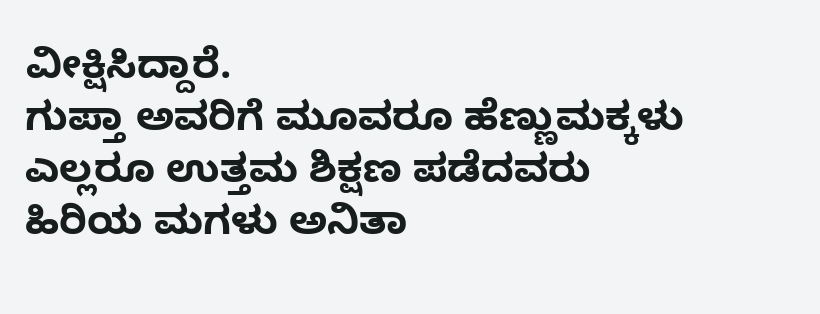ವೀಕ್ಷಿಸಿದ್ದಾರೆ.
ಗುಪ್ತಾ ಅವರಿಗೆ ಮೂವರೂ ಹೆಣ್ಣುಮಕ್ಕಳು ಎಲ್ಲರೂ ಉತ್ತಮ ಶಿಕ್ಷಣ ಪಡೆದವರು ಹಿರಿಯ ಮಗಳು ಅನಿತಾ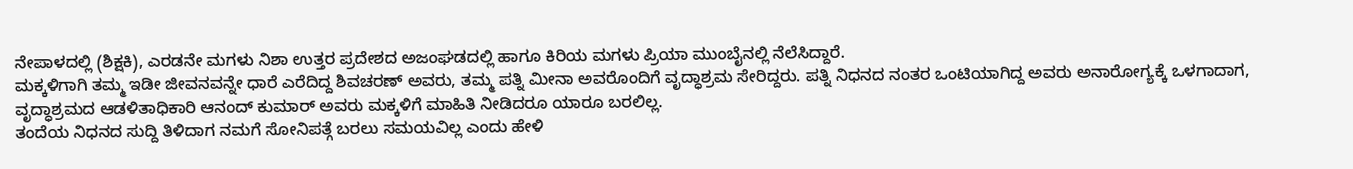ನೇಪಾಳದಲ್ಲಿ (ಶಿಕ್ಷಕಿ), ಎರಡನೇ ಮಗಳು ನಿಶಾ ಉತ್ತರ ಪ್ರದೇಶದ ಅಜಂಘಡದಲ್ಲಿ ಹಾಗೂ ಕಿರಿಯ ಮಗಳು ಪ್ರಿಯಾ ಮುಂಬೈನಲ್ಲಿ ನೆಲೆಸಿದ್ದಾರೆ.
ಮಕ್ಕಳಿಗಾಗಿ ತಮ್ಮ ಇಡೀ ಜೀವನವನ್ನೇ ಧಾರೆ ಎರೆದಿದ್ದ ಶಿವಚರಣ್ ಅವರು, ತಮ್ಮ ಪತ್ನಿ ಮೀನಾ ಅವರೊಂದಿಗೆ ವೃದ್ಧಾಶ್ರಮ ಸೇರಿದ್ದರು. ಪತ್ನಿ ನಿಧನದ ನಂತರ ಒಂಟಿಯಾಗಿದ್ದ ಅವರು ಅನಾರೋಗ್ಯಕ್ಕೆ ಒಳಗಾದಾಗ, ವೃದ್ಧಾಶ್ರಮದ ಆಡಳಿತಾಧಿಕಾರಿ ಆನಂದ್ ಕುಮಾರ್ ಅವರು ಮಕ್ಕಳಿಗೆ ಮಾಹಿತಿ ನೀಡಿದರೂ ಯಾರೂ ಬರಲಿಲ್ಲ.
ತಂದೆಯ ನಿಧನದ ಸುದ್ದಿ ತಿಳಿದಾಗ ನಮಗೆ ಸೋನಿಪತ್ಗೆ ಬರಲು ಸಮಯವಿಲ್ಲ ಎಂದು ಹೇಳಿ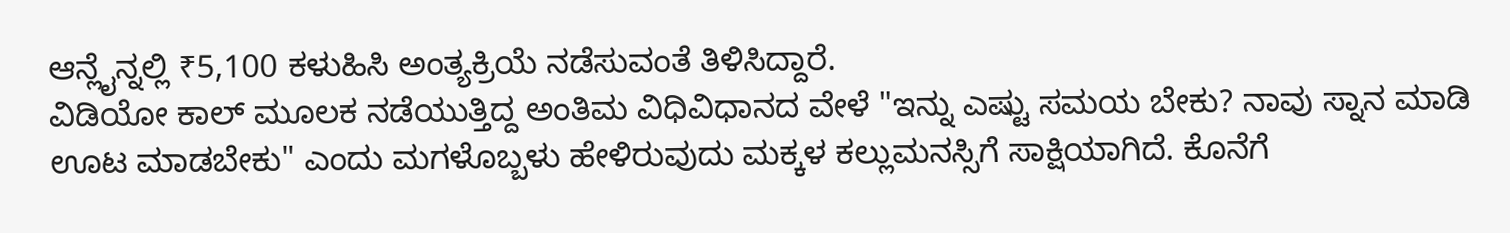ಆನ್ಲೈನ್ನಲ್ಲಿ ₹5,100 ಕಳುಹಿಸಿ ಅಂತ್ಯಕ್ರಿಯೆ ನಡೆಸುವಂತೆ ತಿಳಿಸಿದ್ದಾರೆ.
ವಿಡಿಯೋ ಕಾಲ್ ಮೂಲಕ ನಡೆಯುತ್ತಿದ್ದ ಅಂತಿಮ ವಿಧಿವಿಧಾನದ ವೇಳೆ "ಇನ್ನು ಎಷ್ಟು ಸಮಯ ಬೇಕು? ನಾವು ಸ್ನಾನ ಮಾಡಿ ಊಟ ಮಾಡಬೇಕು" ಎಂದು ಮಗಳೊಬ್ಬಳು ಹೇಳಿರುವುದು ಮಕ್ಕಳ ಕಲ್ಲುಮನಸ್ಸಿಗೆ ಸಾಕ್ಷಿಯಾಗಿದೆ. ಕೊನೆಗೆ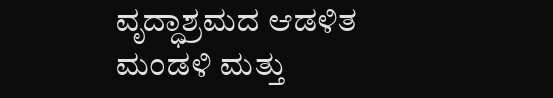ವೃದ್ಧಾಶ್ರಮದ ಆಡಳಿತ ಮಂಡಳಿ ಮತ್ತು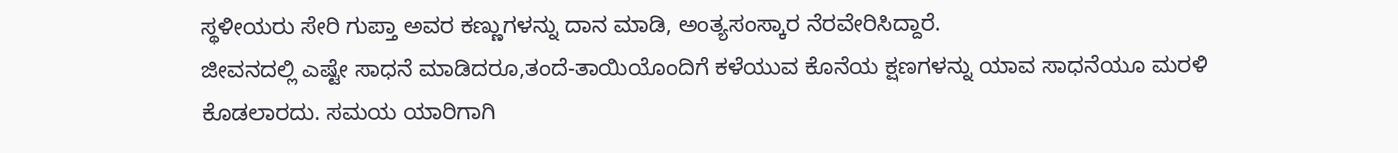ಸ್ಥಳೀಯರು ಸೇರಿ ಗುಪ್ತಾ ಅವರ ಕಣ್ಣುಗಳನ್ನು ದಾನ ಮಾಡಿ, ಅಂತ್ಯಸಂಸ್ಕಾರ ನೆರವೇರಿಸಿದ್ದಾರೆ.
ಜೀವನದಲ್ಲಿ ಎಷ್ಟೇ ಸಾಧನೆ ಮಾಡಿದರೂ,ತಂದೆ-ತಾಯಿಯೊಂದಿಗೆ ಕಳೆಯುವ ಕೊನೆಯ ಕ್ಷಣಗಳನ್ನು ಯಾವ ಸಾಧನೆಯೂ ಮರಳಿ ಕೊಡಲಾರದು. ಸಮಯ ಯಾರಿಗಾಗಿ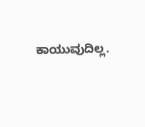ಕಾಯುವುದಿಲ್ಲ.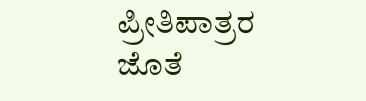ಪ್ರೀತಿಪಾತ್ರರ ಜೊತೆ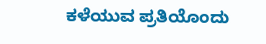ಕಳೆಯುವ ಪ್ರತಿಯೊಂದು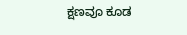ಕ್ಷಣವೂ ಕೂಡ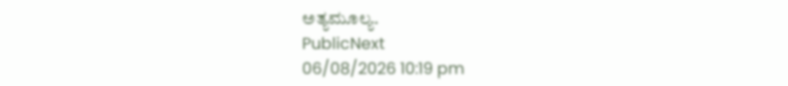ಅತ್ಯಮೂಲ್ಯ.
PublicNext
06/08/2026 10:19 pm